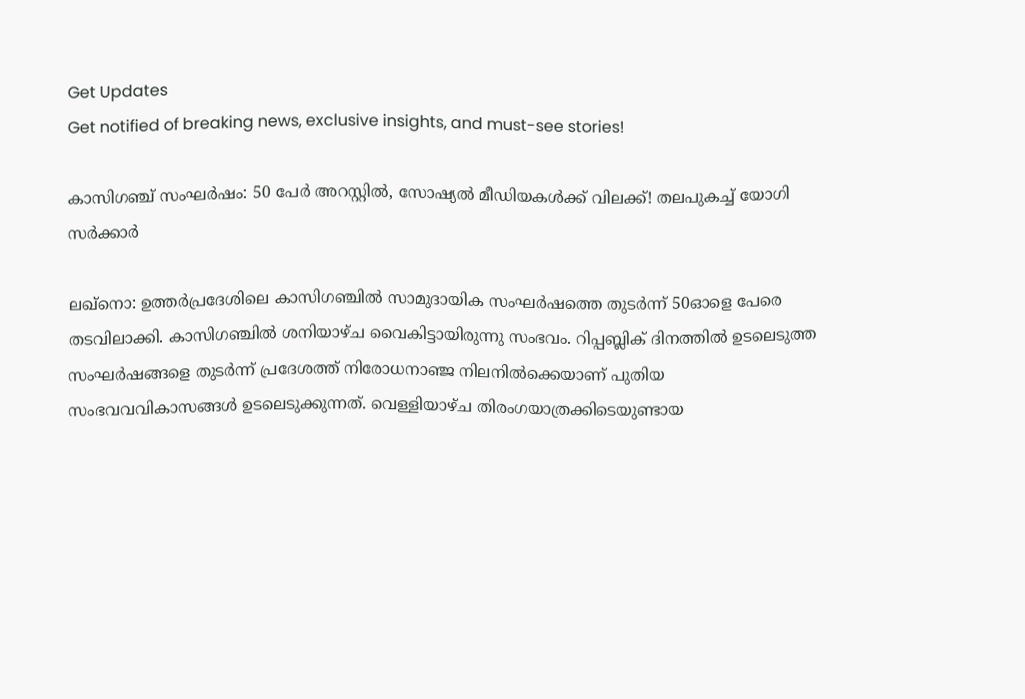Get Updates
Get notified of breaking news, exclusive insights, and must-see stories!

കാസിഗഞ്ച് സംഘര്‍ഷം: 50 പേര്‍ അറസ്റ്റില്‍, സോഷ്യല്‍ മീഡിയകള്‍ക്ക് വിലക്ക്! തലപുകച്ച് യോഗി സർക്കാര്‍

ലഖ്നൊ: ഉത്തര്‍പ്രദേശിലെ കാസിഗഞ്ചിൽ സാമുദായിക സംഘര്‍ഷത്തെ തുടർന്ന് 50ഓളെ പേരെ തടവിലാക്കി. കാസിഗഞ്ചിൽ ശനിയാഴ്ച വൈകിട്ടായിരുന്നു സംഭവം. റിപ്പബ്ലിക് ദിനത്തില്‍ ഉടലെടുത്ത സംഘര്‍ഷങ്ങളെ തുടര്‍ന്ന് പ്രദേശത്ത് നിരോധനാഞ്ജ നിലനിൽക്കെയാണ് പുതിയ സംഭവവവികാസങ്ങള്‍ ഉടലെടുക്കുന്നത്. വെള്ളിയാഴ്ച തിരംഗയാത്രക്കിടെയുണ്ടായ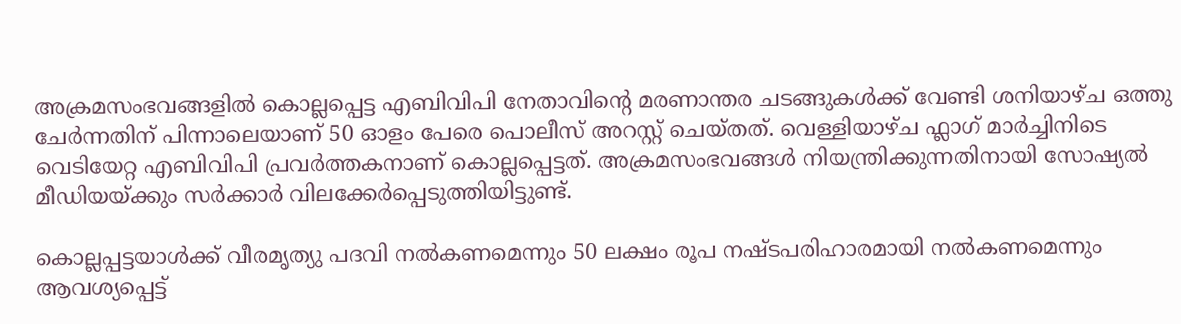അക്രമസംഭവങ്ങളിൽ കൊല്ലപ്പെട്ട എബിവിപി നേതാവിന്റെ മരണാന്തര ചടങ്ങുകൾക്ക് വേണ്ടി ശനിയാഴ്ച ഒത്തു ചേർന്നതിന് പിന്നാലെയാണ് 50 ഓളം പേരെ പൊലീസ് അറസ്റ്റ് ചെയ്തത്. വെള്ളിയാഴ്ച ഫ്ലാഗ് മാര്‍ച്ചിനിടെ വെടിയേറ്റ എബിവിപി പ്രവർത്തകനാണ് കൊല്ലപ്പെട്ടത്. അക്രമസംഭവങ്ങള്‍ നിയന്ത്രിക്കുന്നതിനായി സോഷ്യല്‍ മീഡിയയ്ക്കും സര്‍ക്കാർ വിലക്കേർപ്പെടുത്തിയിട്ടുണ്ട്.

കൊല്ലപ്പട്ടയാള്‍ക്ക് വീരമൃത്യു പദവി നല്‍കണമെന്നും 50 ലക്ഷം രൂപ നഷ്ടപരിഹാരമായി നൽകണമെന്നും ആവശ്യപ്പെട്ട്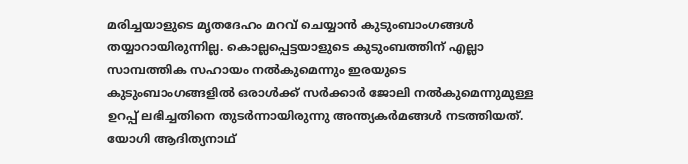മരിച്ചയാളുടെ മൃതദേഹം മറവ് ചെയ്യാന്‍ കുടുംബാംഗങ്ങള്‍ തയ്യാറായിരുന്നില്ല. കൊല്ലപ്പെട്ടയാളുടെ കുടുംബത്തിന് എല്ലാ സാമ്പത്തിക സഹായം നൽകുമെന്നും ഇരയുടെ കുടുംബാംഗങ്ങളിൽ ഒരാൾക്ക് സര്‍ക്കാര്‍ ജോലി നൽകുമെന്നുമുള്ള ഉറപ്പ് ലഭിച്ചതിനെ തുടർന്നായിരുന്നു അന്ത്യകർ‍മങ്ങള്‍ നടത്തിയത്. യോഗി ആദിത്യനാഥ്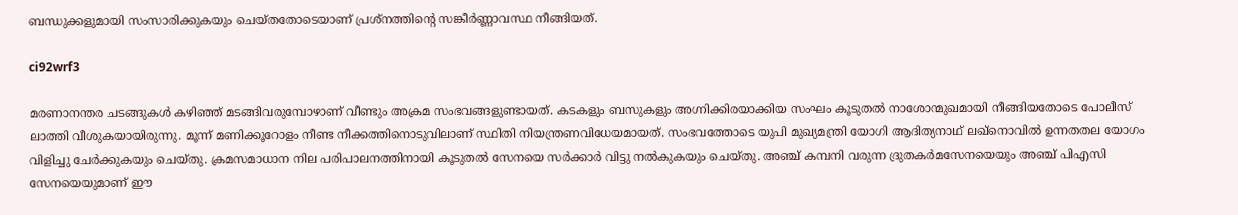ബന്ധുക്കളുമായി സംസാരിക്കുകയും ചെയ്തതോടെയാണ് പ്രശ്നത്തിന്റെ സങ്കീര്‍ണ്ണാവസ്ഥ നീങ്ങിയത്.

ci92wrf3

മരണാനന്തര ചടങ്ങുകള്‍ കഴിഞ്ഞ് മടങ്ങിവരുമ്പോഴാണ് വീണ്ടും അക്രമ സംഭവങ്ങളുണ്ടായത്. കടകളും ബസുകളും അഗ്നിക്കിരയാക്കിയ സംഘം കൂടുതൽ നാശോന്മുഖമായി നീങ്ങിയതോടെ പോലീസ് ലാത്തി വീശുകയായിരുന്നു. മൂന്ന് മണിക്കൂറോളം നീണ്ട നീക്കത്തിനൊടുവിലാണ് സ്ഥിതി നിയന്ത്രണവിധേയമായത്. സംഭവത്തോടെ യുപി മുഖ്യമന്ത്രി യോഗി ആദിത്യനാഥ് ലഖ്നൊവിൽ ഉന്നതതല യോഗം വിളിച്ചു ചേർക്കുകയും ചെയ്തു. ക്രമസമാധാന നില പരിപാലനത്തിനായി കൂടുതല്‍ സേനയെ സർക്കാര്‍ വിട്ടു നല്‍കുകയും ചെയ്തു. അ‍ഞ്ച് കമ്പനി വരുന്ന ദ്രുതകര്‍മസേനയെയും അഞ്ച് പിഎസി സേനയെയുമാണ് ഈ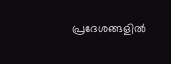പ്രദേശങ്ങളിൽ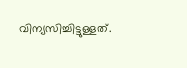വിന്യസിച്ചിട്ടുള്ളത്.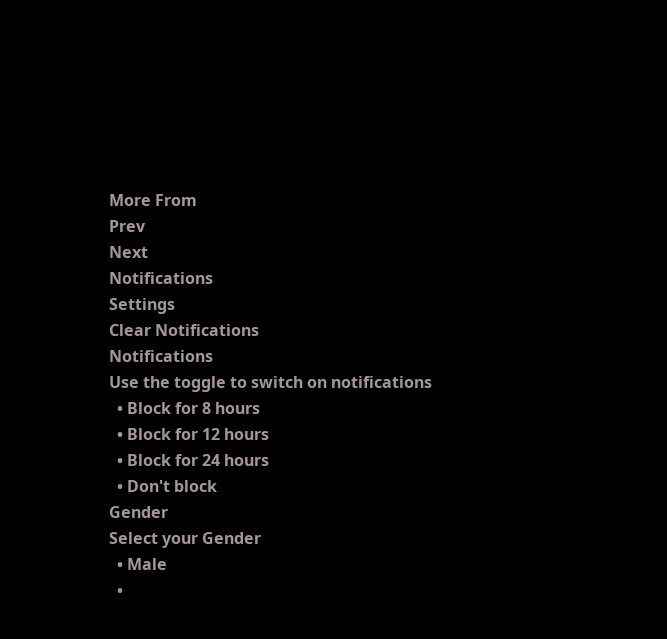More From
Prev
Next
Notifications
Settings
Clear Notifications
Notifications
Use the toggle to switch on notifications
  • Block for 8 hours
  • Block for 12 hours
  • Block for 24 hours
  • Don't block
Gender
Select your Gender
  • Male
  •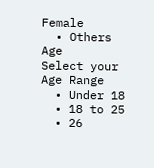Female
  • Others
Age
Select your Age Range
  • Under 18
  • 18 to 25
  • 26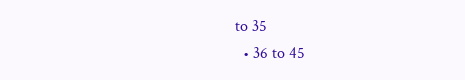to 35
  • 36 to 45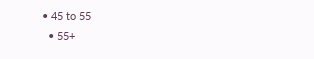• 45 to 55
  • 55+